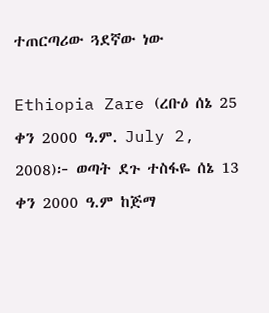ተጠርጣሪው ጓደኛው ነው

Ethiopia Zare (ረቡዕ ሰኔ 25 ቀን 2000 ዓ.ም. July 2, 2008)፦ ወጣት ደጉ ተስፋዬ ሰኔ 13 ቀን 2000 ዓ.ም ከጅማ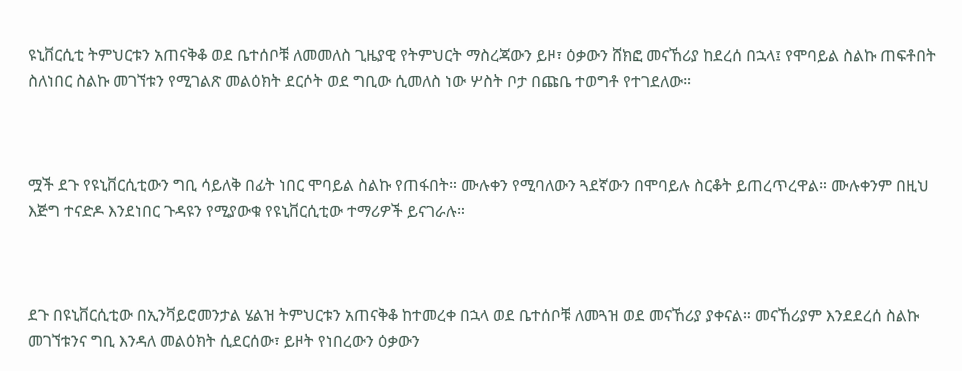ዩኒቨርሲቲ ትምህርቱን አጠናቅቆ ወደ ቤተሰቦቹ ለመመለስ ጊዜያዊ የትምህርት ማስረጃውን ይዞ፣ ዕቃውን ሸክፎ መናኸሪያ ከደረሰ በኋላ፤ የሞባይል ስልኩ ጠፍቶበት ስለነበር ስልኩ መገኘቱን የሚገልጽ መልዕክት ደርሶት ወደ ግቢው ሲመለስ ነው ሦስት ቦታ በጩቤ ተወግቶ የተገደለው።



ሟች ደጉ የዩኒቨርሲቲውን ግቢ ሳይለቅ በፊት ነበር ሞባይል ስልኩ የጠፋበት። ሙሉቀን የሚባለውን ጓደኛውን በሞባይሉ ስርቆት ይጠረጥረዋል። ሙሉቀንም በዚህ እጅግ ተናድዶ እንደነበር ጉዳዩን የሚያውቁ የዩኒቨርሲቲው ተማሪዎች ይናገራሉ።



ደጉ በዩኒቨርሲቲው በኢንቫይሮመንታል ሄልዝ ትምህርቱን አጠናቅቆ ከተመረቀ በኋላ ወደ ቤተሰቦቹ ለመጓዝ ወደ መናኸሪያ ያቀናል። መናኸሪያም እንደደረሰ ስልኩ መገኘቱንና ግቢ እንዳለ መልዕክት ሲደርሰው፣ ይዞት የነበረውን ዕቃውን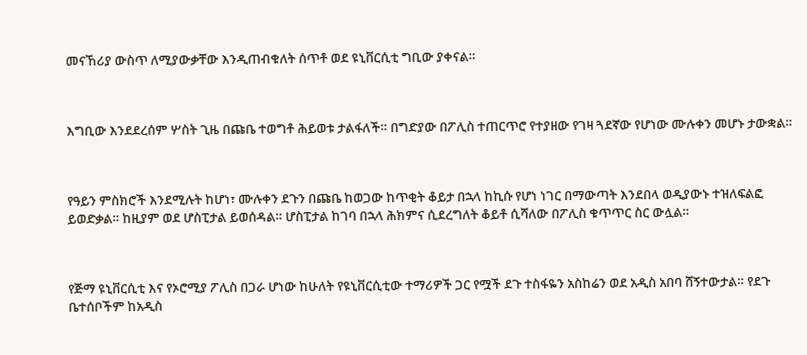መናኸሪያ ውስጥ ለሚያውቃቸው እንዲጠብቁለት ሰጥቶ ወደ ዩኒቨርሲቲ ግቢው ያቀናል።



እግቢው እንደደረሰም ሦስት ጊዜ በጩቤ ተወግቶ ሕይወቱ ታልፋለች። በግድያው በፖሊስ ተጠርጥሮ የተያዘው የገዛ ጓደኛው የሆነው ሙሉቀን መሆኑ ታውቋል።



የዓይን ምስክሮች እንደሚሉት ከሆነ፣ ሙሉቀን ደጉን በጩቤ ከወጋው ከጥቂት ቆይታ በኋላ ከኪሱ የሆነ ነገር በማውጣት እንደበላ ወዲያውኑ ተዝለፍልፎ ይወድቃል። ከዚያም ወደ ሆስፒታል ይወሰዳል። ሆስፒታል ከገባ በኋላ ሕክምና ሲደረግለት ቆይቶ ሲሻለው በፖሊስ ቁጥጥር ስር ውሏል።



የጅማ ዩኒቨርሲቲ እና የኦሮሚያ ፖሊስ በጋራ ሆነው ከሁለት የዩኒቨርሲቲው ተማሪዎች ጋር የሟች ደጉ ተስፋዬን አስከሬን ወደ አዲስ አበባ ሸኝተውታል። የደጉ ቤተሰቦችም ከአዲስ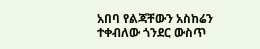አበባ የልጃቸውን አስከሬን ተቀብለው ጎንደር ውስጥ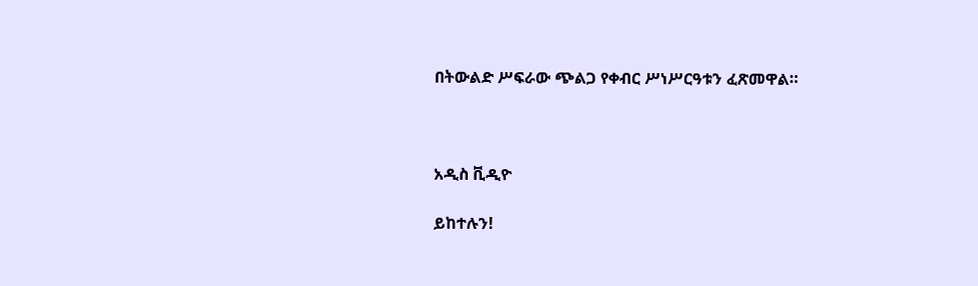በትውልድ ሥፍራው ጭልጋ የቀብር ሥነሥርዓቱን ፈጽመዋል።



አዲስ ቪዲዮ

ይከተሉን!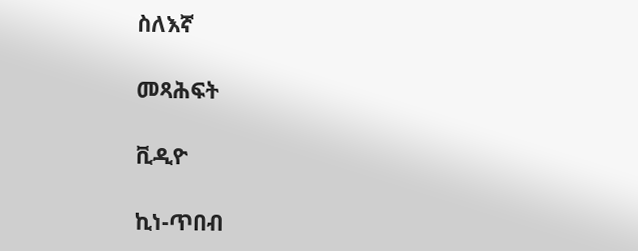ስለእኛ

መጻሕፍት

ቪዲዮ

ኪነ-ጥበብ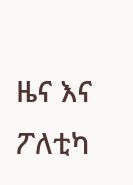ዜና እና ፖለቲካ